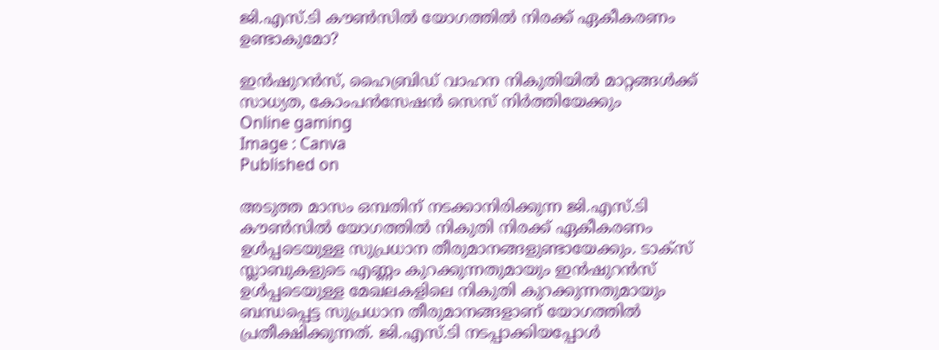ജി.എസ്.ടി കൗണ്‍സില്‍ യോഗത്തില്‍ നിരക്ക് ഏകീകരണം ഉണ്ടാകുമോ?

ഇന്‍ഷുറന്‍സ്, ഹൈബ്രിഡ് വാഹന നികുതിയില്‍ മാറ്റങ്ങള്‍ക്ക് സാധ്യത, കോംപന്‍സേഷന്‍ സെസ് നിര്‍ത്തിയേക്കും
Online gaming
Image : Canva
Published on

അടുത്ത മാസം ഒമ്പതിന് നടക്കാനിരിക്കുന്ന ജി.എസ്.ടി കൗണ്‍സില്‍ യോഗത്തില്‍ നികുതി നിരക്ക് ഏകീകരണം ഉള്‍പ്പടെയുള്ള സുപ്രധാന തീരുമാനങ്ങളുണ്ടായേക്കും. ടാക്‌സ് സ്ലാബുകളുടെ എണ്ണം കുറക്കുന്നതുമായും ഇന്‍ഷുറന്‍സ് ഉള്‍പ്പടെയുള്ള മേഖലകളിലെ നികുതി കുറക്കുന്നതുമായും ബന്ധപ്പെട്ട സുപ്രധാന തീരുമാനങ്ങളാണ് യോഗത്തില്‍ പ്രതീക്ഷിക്കുന്നത്. ജി.എസ്.ടി നടപ്പാക്കിയപ്പോള്‍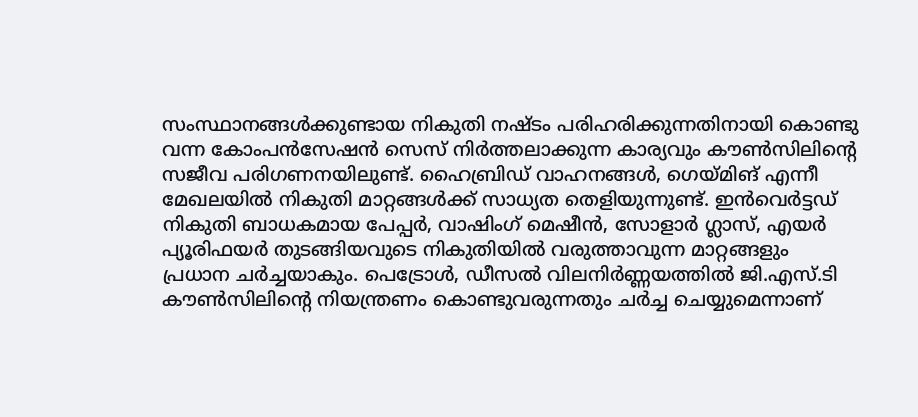സംസ്ഥാനങ്ങള്‍ക്കുണ്ടായ നികുതി നഷ്ടം പരിഹരിക്കുന്നതിനായി കൊണ്ടു വന്ന കോംപന്‍സേഷന്‍ സെസ് നിര്‍ത്തലാക്കുന്ന കാര്യവും കൗണ്‍സിലിന്റെ സജീവ പരിഗണനയിലുണ്ട്. ഹൈബ്രിഡ് വാഹനങ്ങള്‍, ഗെയ്മിങ് എന്നീ മേഖലയില്‍ നികുതി മാറ്റങ്ങള്‍ക്ക് സാധ്യത തെളിയുന്നുണ്ട്. ഇന്‍വെര്‍ട്ടഡ് നികുതി ബാധകമായ പേപ്പര്‍, വാഷിംഗ് മെഷീന്‍, സോളാര്‍ ഗ്ലാസ്, എയര്‍ പ്യൂരിഫയര്‍ തുടങ്ങിയവുടെ നികുതിയില്‍ വരുത്താവുന്ന മാറ്റങ്ങളും പ്രധാന ചര്‍ച്ചയാകും. പെട്രോള്‍, ഡീസല്‍ വിലനിര്‍ണ്ണയത്തില്‍ ജി.എസ്.ടി കൗണ്‍സിലിന്റെ നിയന്ത്രണം കൊണ്ടുവരുന്നതും ചര്‍ച്ച ചെയ്യുമെന്നാണ്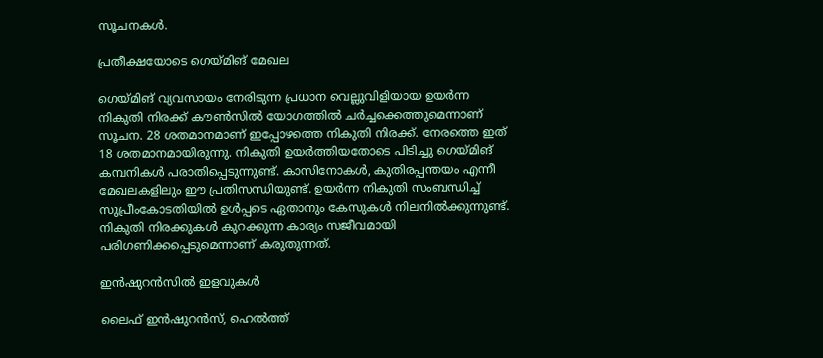സൂചനകള്‍.

പ്രതീക്ഷയോടെ ഗെയ്മിങ് മേഖല

ഗെയ്മിങ് വ്യവസായം നേരിടുന്ന പ്രധാന വെല്ലുവിളിയായ ഉയര്‍ന്ന നികുതി നിരക്ക് കൗണ്‍സില്‍ യോഗത്തില്‍ ചര്‍ച്ചക്കെത്തുമെന്നാണ് സൂചന. 28 ശതമാനമാണ് ഇപ്പോഴത്തെ നികുതി നിരക്ക്. നേരത്തെ ഇത് 18 ശതമാനമായിരുന്നു. നികുതി ഉയര്‍ത്തിയതോടെ പിടിച്ചു ഗെയ്മിങ് കമ്പനികള്‍ പരാതിപ്പെടുന്നുണ്ട്. കാസിനോകള്‍, കുതിരപ്പന്തയം എന്നീ മേഖലകളിലും ഈ പ്രതിസന്ധിയുണ്ട്. ഉയര്‍ന്ന നികുതി സംബന്ധിച്ച് സുപ്രീംകോടതിയില്‍ ഉള്‍പ്പടെ ഏതാനും കേസുകള്‍ നിലനില്‍ക്കുന്നുണ്ട്. നികുതി നിരക്കുകള്‍ കുറക്കുന്ന കാര്യം സജീവമായി പരിഗണിക്കപ്പെടുമെന്നാണ് കരുതുന്നത്.

ഇന്‍ഷുറന്‍സില്‍ ഇളവുകള്‍

ലൈഫ് ഇന്‍ഷുറന്‍സ്, ഹെല്‍ത്ത്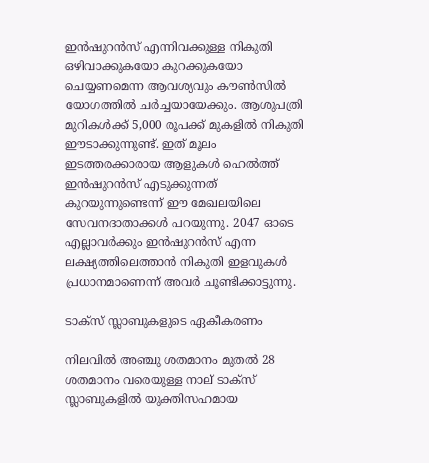ഇന്‍ഷുറന്‍സ് എന്നിവക്കുള്ള നികുതി ഒഴിവാക്കുകയോ കുറക്കുകയോ ചെയ്യണമെന്ന ആവശ്യവും കൗണ്‍സില്‍ യോഗത്തില്‍ ചര്‍ച്ചയായേക്കും. ആശുപത്രി മുറികള്‍ക്ക് 5,000 രൂപക്ക് മുകളില്‍ നികുതി ഈടാക്കുന്നുണ്ട്. ഇത് മൂലം ഇടത്തരക്കാരായ ആളുകള്‍ ഹെല്‍ത്ത് ഇന്‍ഷുറന്‍സ് എടുക്കുന്നത് കുറയുന്നുണ്ടെന്ന് ഈ മേഖലയിലെ സേവനദാതാക്കള്‍ പറയുന്നു. 2047 ഓടെ എല്ലാവര്‍ക്കും ഇന്‍ഷുറന്‍സ് എന്ന ലക്ഷ്യത്തിലെത്താന്‍ നികുതി ഇളവുകള്‍ പ്രധാനമാണെന്ന് അവര്‍ ചൂണ്ടിക്കാട്ടുന്നു.

ടാക്‌സ് സ്ലാബുകളുടെ ഏകീകരണം

നിലവില്‍ അഞ്ചു ശതമാനം മുതല്‍ 28 ശതമാനം വരെയുള്ള നാല് ടാക്‌സ് സ്ലാബുകളില്‍ യുക്തിസഹമായ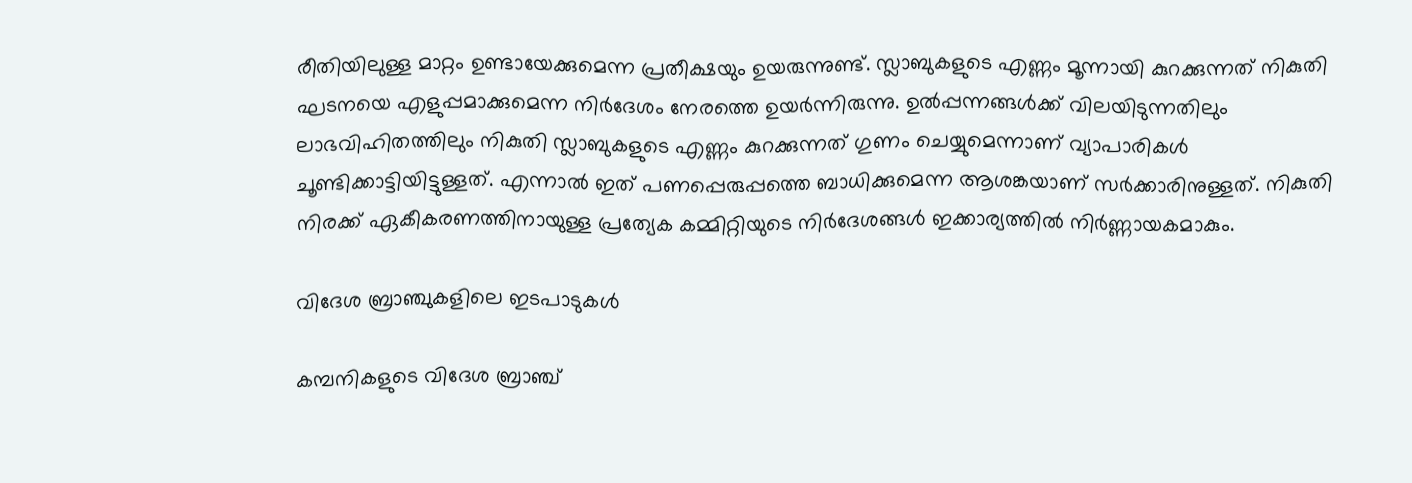രീതിയിലുള്ള മാറ്റം ഉണ്ടായേക്കുമെന്ന പ്രതീക്ഷയും ഉയരുന്നുണ്ട്. സ്ലാബുകളുടെ എണ്ണം മൂന്നായി കുറക്കുന്നത് നികുതി ഘടനയെ എളുപ്പമാക്കുമെന്ന നിര്‍ദേശം നേരത്തെ ഉയര്‍ന്നിരുന്നു. ഉല്‍പ്പന്നങ്ങള്‍ക്ക് വിലയിടുന്നതിലും ലാഭവിഹിതത്തിലും നികുതി സ്ലാബുകളുടെ എണ്ണം കുറക്കുന്നത് ഗുണം ചെയ്യുമെന്നാണ് വ്യാപാരികള്‍ ചൂണ്ടിക്കാട്ടിയിട്ടുള്ളത്. എന്നാല്‍ ഇത് പണപ്പെരുപ്പത്തെ ബാധിക്കുമെന്ന ആശങ്കയാണ് സര്‍ക്കാരിനുള്ളത്. നികുതി നിരക്ക് ഏകീകരണത്തിനായുള്ള പ്രത്യേക കമ്മിറ്റിയുടെ നിര്‍ദേശങ്ങള്‍ ഇക്കാര്യത്തില്‍ നിര്‍ണ്ണായകമാകും.

വിദേശ ബ്രാഞ്ചുകളിലെ ഇടപാടുകള്‍

കമ്പനികളുടെ വിദേശ ബ്രാഞ്ച്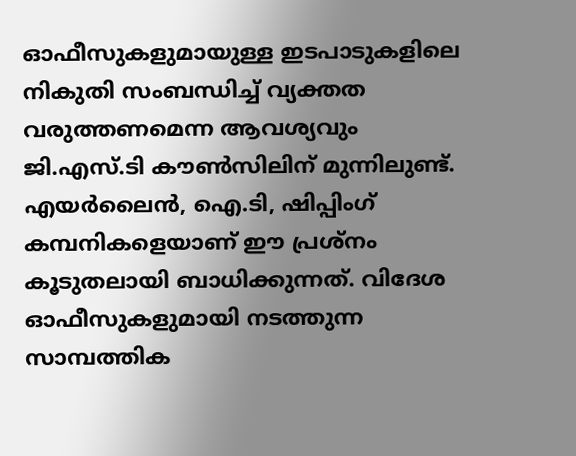ഓഫീസുകളുമായുള്ള ഇടപാടുകളിലെ നികുതി സംബന്ധിച്ച് വ്യക്തത വരുത്തണമെന്ന ആവശ്യവും ജി.എസ്.ടി കൗണ്‍സിലിന് മുന്നിലുണ്ട്. എയര്‍ലൈന്‍, ഐ.ടി, ഷിപ്പിംഗ് കമ്പനികളെയാണ് ഈ പ്രശ്നം കൂടുതലായി ബാധിക്കുന്നത്. വിദേശ ഓഫീസുകളുമായി നടത്തുന്ന സാമ്പത്തിക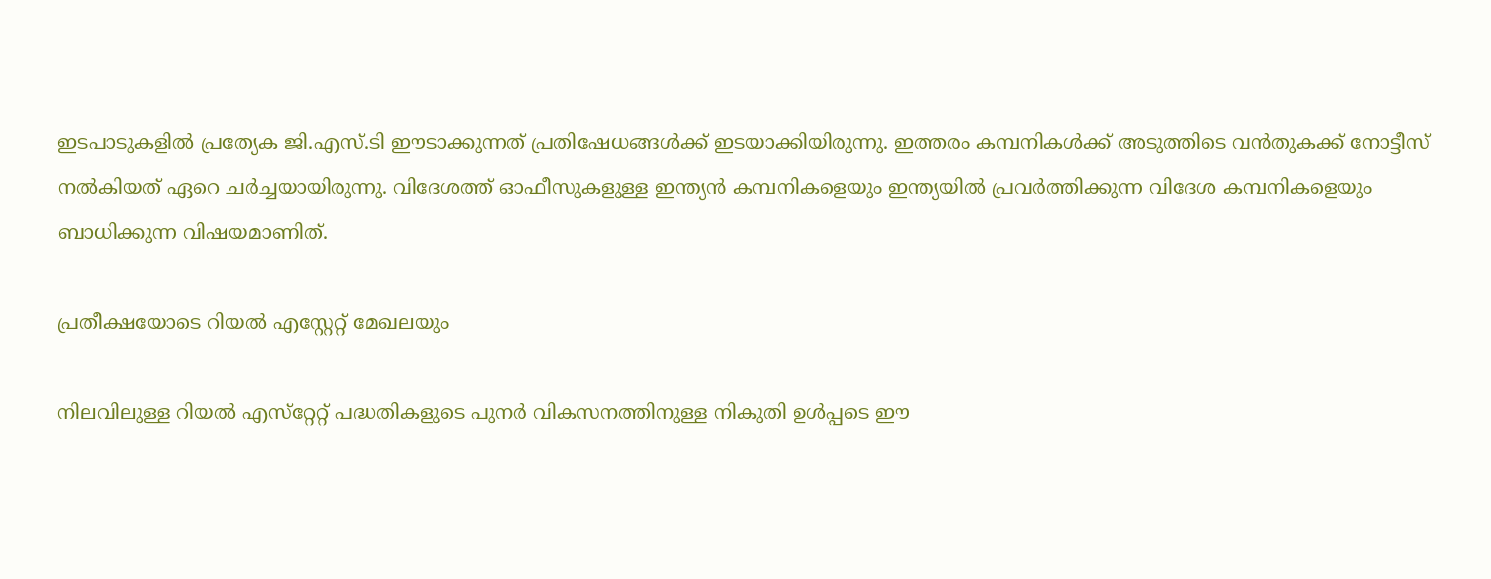ഇടപാടുകളില്‍ പ്രത്യേക ജി.എസ്.ടി ഈടാക്കുന്നത് പ്രതിഷേധങ്ങള്‍ക്ക് ഇടയാക്കിയിരുന്നു. ഇത്തരം കമ്പനികള്‍ക്ക് അടുത്തിടെ വന്‍തുകക്ക് നോട്ടീസ് നല്‍കിയത് ഏറെ ചര്‍ച്ചയായിരുന്നു. വിദേശത്ത് ഓഫീസുകളുള്ള ഇന്ത്യന്‍ കമ്പനികളെയും ഇന്ത്യയില്‍ പ്രവര്‍ത്തിക്കുന്ന വിദേശ കമ്പനികളെയും ബാധിക്കുന്ന വിഷയമാണിത്.

പ്രതീക്ഷയോടെ റിയല്‍ എസ്റ്റേറ്റ് മേഖലയും

നിലവിലുള്ള റിയല്‍ എസ്‌റ്റേറ്റ് പദ്ധതികളുടെ പുനര്‍ വികസനത്തിനുള്ള നികുതി ഉള്‍പ്പടെ ഈ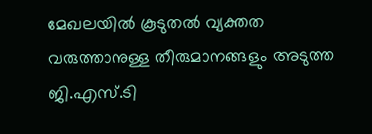മേഖലയില്‍ കൂടുതല്‍ വ്യക്തത വരുത്താനുള്ള തീരുമാനങ്ങളും അടുത്ത ജി.എസ്.ടി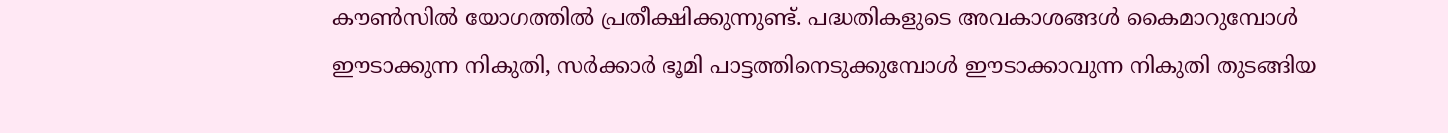കൗണ്‍സില്‍ യോഗത്തില്‍ പ്രതീക്ഷിക്കുന്നുണ്ട്. പദ്ധതികളുടെ അവകാശങ്ങള്‍ കൈമാറുമ്പോള്‍ ഈടാക്കുന്ന നികുതി, സര്‍ക്കാര്‍ ഭൂമി പാട്ടത്തിനെടുക്കുമ്പോള്‍ ഈടാക്കാവുന്ന നികുതി തുടങ്ങിയ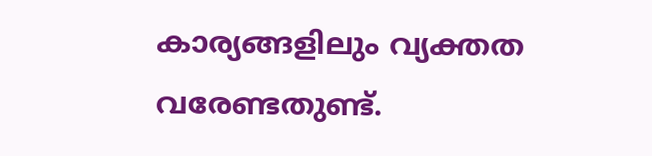കാര്യങ്ങളിലും വ്യക്തത വരേണ്ടതുണ്ട്.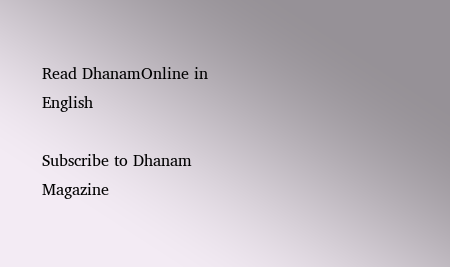Read DhanamOnline in English

Subscribe to Dhanam Magazine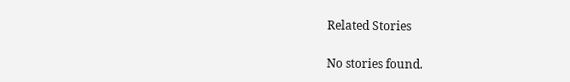Related Stories

No stories found.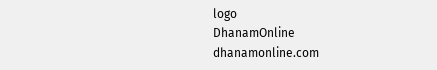logo
DhanamOnline
dhanamonline.com